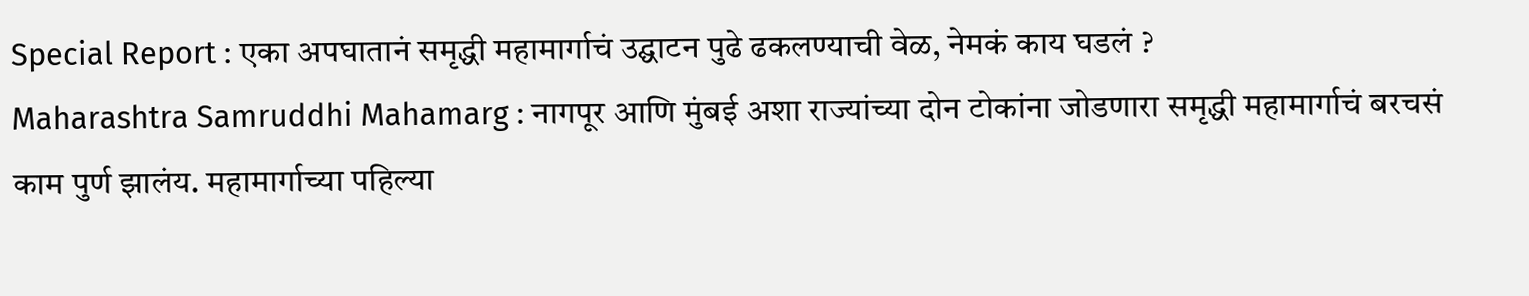Special Report : एका अपघातानं समृद्धी महामार्गाचं उद्घाटन पुढे ढकलण्याची वेळ, नेमकं काय घडलं ?
Maharashtra Samruddhi Mahamarg : नागपूर आणि मुंबई अशा राज्यांच्या दोन टोकांना जोडणारा समृद्धी महामार्गाचं बरचसं काम पुर्ण झालंय. महामार्गाच्या पहिल्या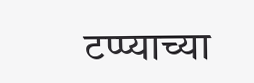टप्प्याच्या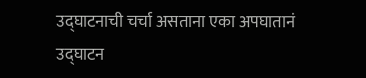उद्घाटनाची चर्चा असताना एका अपघातानं उद्घाटन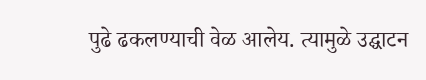पुढे ढकलण्याची वेळ आलेय. त्यामुळे उद्घाटन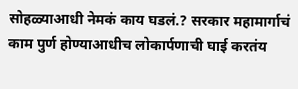सोहळ्याआधी नेमकं काय घडलं.? सरकार महामार्गाचं काम पुर्ण होण्याआधीच लोकार्पणाची घाई करतंय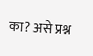का? असे प्रश्न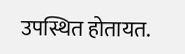उपस्थित होतायत.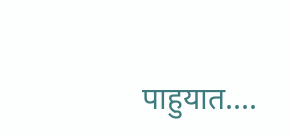पाहुयात....